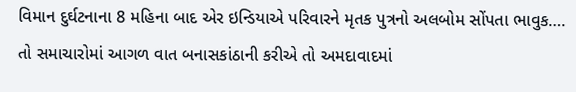વિમાન દુર્ઘટનાના 8 મહિના બાદ એર ઇન્ડિયાએ પરિવારને મૃતક પુત્રનો અલબોમ સોંપતા ભાવુક….
તો સમાચારોમાં આગળ વાત બનાસકાંઠાની કરીએ તો અમદાવાદમાં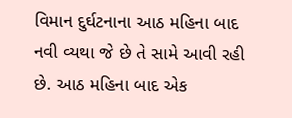વિમાન દુર્ઘટનાના આઠ મહિના બાદ નવી વ્યથા જે છે તે સામે આવી રહી છે. આઠ મહિના બાદ એક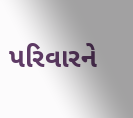પરિવારને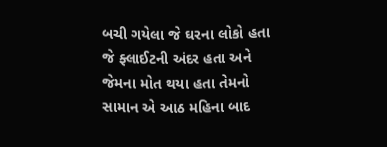બચી ગયેલા જે ઘરના લોકો હતા જે ફ્લાઈટની અંદર હતા અને જેમના મોત થયા હતા તેમનો સામાન એ આઠ મહિના બાદ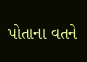પોતાના વતને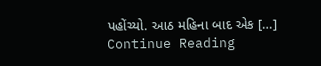પહોંચ્યો. આઠ મહિના બાદ એક […]
Continue Reading